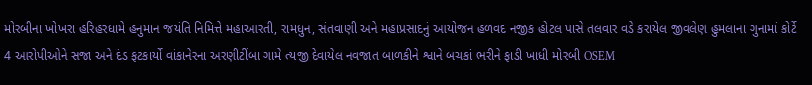મોરબીના ખોખરા હરિહરધામે હનુમાન જયંતિ નિમિત્તે મહાઆરતી, રામધુન, સંતવાણી અને મહાપ્રસાદનું આયોજન હળવદ નજીક હોટલ પાસે તલવાર વડે કરાયેલ જીવલેણ હુમલાના ગુનામાં કોર્ટે 4 આરોપીઓને સજા અને દંડ ફટકાર્યો વાંકાનેરના અરણીટીંબા ગામે ત્યજી દેવાયેલ નવજાત બાળકીને શ્વાને બચકાં ભરીને ફાડી ખાધી મોરબી OSEM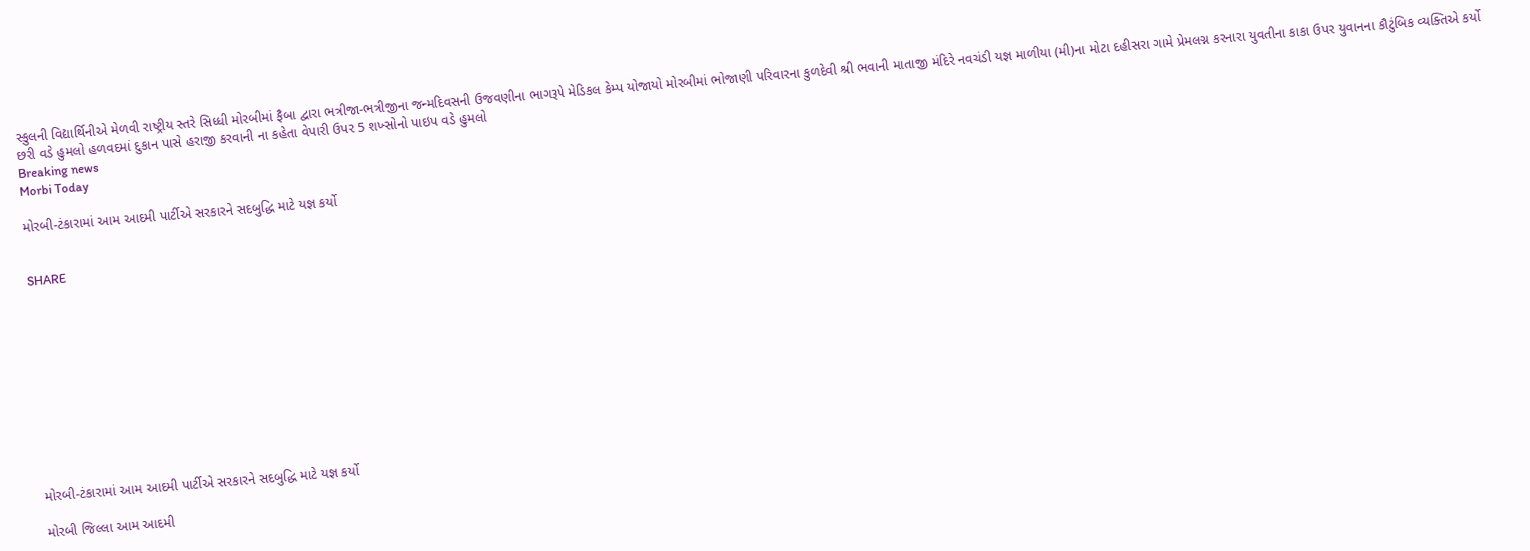સ્કુલની વિદ્યાર્થિનીએ મેળવી રાષ્ટ્રીય સ્તરે સિધ્ધી મોરબીમાં ફૈબા દ્વારા ભત્રીજા-ભત્રીજીના જન્મદિવસની ઉજવણીના ભાગરૂપે મેડિકલ કેમ્પ યોજાયો મોરબીમાં ભોજાણી પરિવારના કુળદેવી શ્રી ભવાની માતાજી મંદિરે નવચંડી યજ્ઞ માળીયા (મી)ના મોટા દહીસરા ગામે પ્રેમલગ્ન કરનારા યુવતીના કાકા ઉપર યુવાનના કૌટુંબિક વ્યક્તિએ કર્યો છરી વડે હુમલો હળવદમાં દુકાન પાસે હરાજી કરવાની ના કહેતા વેપારી ઉપર 5 શખ્સોનો પાઇપ વડે હુમલો
Breaking news
Morbi Today

મોરબી-ટંકારામાં આમ આદમી પાર્ટીએ સરકારને સદબુદ્ધિ માટે યજ્ઞ કર્યો


SHARE











મોરબી-ટંકારામાં આમ આદમી પાર્ટીએ સરકારને સદબુદ્ધિ માટે યજ્ઞ કર્યો

મોરબી જિલ્લા આમ આદમી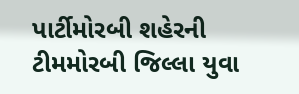પાર્ટીમોરબી શહેરની ટીમમોરબી જિલ્લા યુવા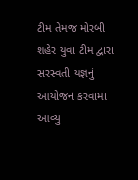ટીમ તેમજ મોરબી શહેર યુવા ટીમ દ્વારા સરસ્વતી યજ્ઞનું આયોજન કરવામા આવ્યુ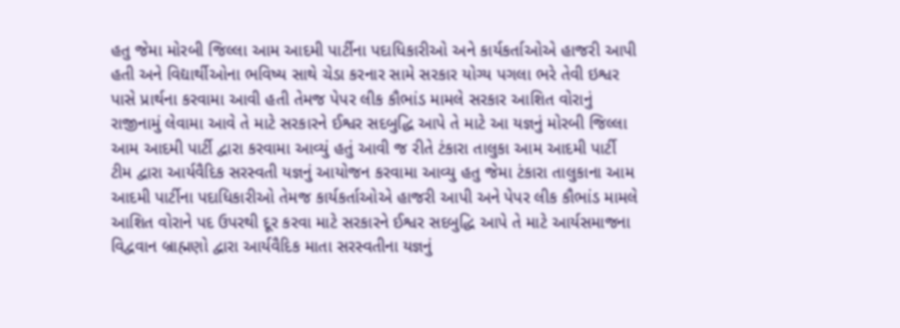હતુ જેમા મોરબી જિલ્લા આમ આદમી પાર્ટીના પદાધિકારીઓ અને કાર્યકર્તાઓએ હાજરી આપી હતી અને વિદ્યાર્થીઓના ભવિષ્ય સાથે ચેડા કરનાર સામે સરકાર યોગ્ય પગલા ભરે તેવી ઇશ્વર પાસે પ્રાર્થના કરવામા આવી હતી તેમજ પેપર લીક કૌભાંડ મામલે સરકાર આશિત વોરાનું રાજીનામું લેવામા આવે તે માટે સરકારને ઈશ્વર સદબુદ્ધિ આપે તે માટે આ યજ્ઞનું મોરબી જિલ્લા આમ આદમી પાર્ટી દ્વારા કરવામા આવ્યું હતું આવી જ રીતે ટંકારા તાલુકા આમ આદમી પાર્ટી  ટીમ દ્વારા આર્યવૈદિક સરસ્વતી યજ્ઞનું આયોજન કરવામા આવ્યુ હતુ જેમા ટંકારા તાલુકાના આમ આદમી પાર્ટીના પદાધિકારીઓ તેમજ કાર્યકર્તાઓએ હાજરી આપી અને પેપર લીક કૌભાંડ મામલે આશિત વોરાને પદ ઉપરથી દૂર કરવા માટે સરકારને ઈશ્વર સદબુદ્ધિ આપે તે માટે આર્યસમાજના વિદ્વવાન બ્રાહ્મણો દ્વારા આર્યવૈદિક માતા સરસ્વતીના યજ્ઞનું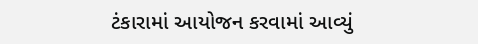ટંકારામાં આયોજન કરવામાં આવ્યું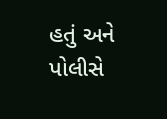હતું અને પોલીસે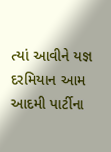ત્યાં આવીને યજ્ઞ દરમિયાન આમ આદમી પાર્ટીના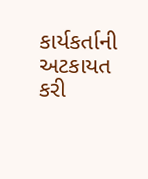કાર્યકર્તાની અટકાયત કરી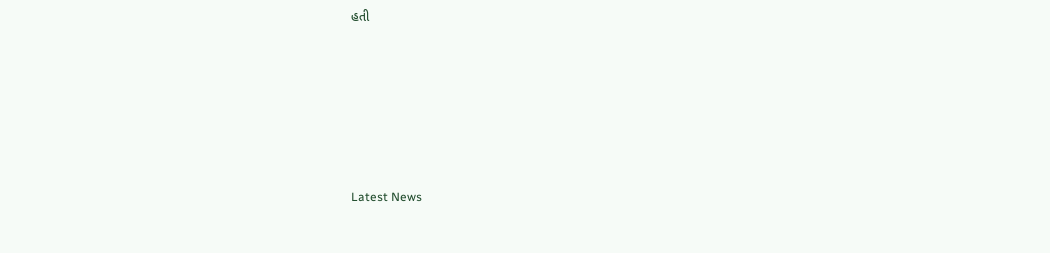હતી






Latest News